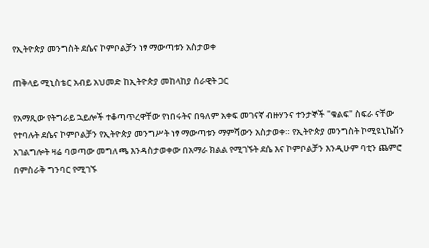የኢትዮጵያ መንግስት ደሴና ኮምቦልቻን ነፃ ማውጣቱን አስታወቀ

ጠቅላይ ሚኒስቴር አብይ አህመድ ከኢትዮጵያ መከላከያ ሰራዊት ጋር

የአማጺው የትግራይ ኋይሎች ተቆጣጥረዋቸው የነበሩትና በዓለም አቀፍ መገናኛ ብዙሃንና ተንታኞች "ቁልፍ" ስፍራ ናቸው የተባሉት ደሴና ኮምቦልቻን የኢትዮጵያ መንግሥት ነፃ ማውጣቱን ማምሻውን አስታወቀ። የኢትዮጵያ መንግስት ኮሚዩኒኬሽን አገልግሎት ዛሬ ባወጣው መግለጫ እንዳስታወቀው በአማራ ክልል የሚገኙት ደሴ እና ኮምቦልቻን እንዲሁም ባቲን ጨምሮ በምስራቅ ግንባር የሚገኙ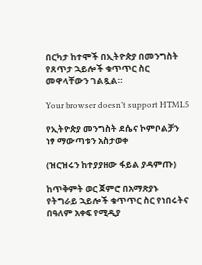በርካታ ከተሞች በኢትዮጵያ በመንግስት የጸጥታ ኋይሎች ቁጥጥር ስር መዋላቸውን ገልጿል።

Your browser doesn’t support HTML5

የኢትዮጵያ መንግስት ደሴና ኮምቦልቻን ነፃ ማውጣቱን አስታወቀ

(ዝርዝሩን ከተያያዘው ፋይል ያዳምጡ)

ከጥቅምት ወር ጀምሮ በአማጽያኑ የትግራይ ኋይሎች ቁጥጥር ስር የነበሩትና በዓለም አቀፍ የሚዲያ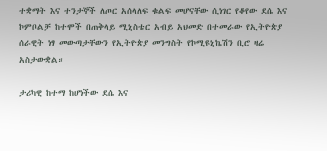ተቋማት እና ተንታኞች ለጦር አሰላለፍ ቁልፍ መሆናቸው ሲነገር የቆየው ደሴ እና ኮምቦልቻ ከተሞች በጠቅላይ ሚኒስቴር አብይ አህመድ በተመራው የኢትዮጵያ ሰራዊት ነፃ መውጣታቸውን የኢትዮጵያ መንግስት የኮሚዩኒኬሽን ቢሮ ዛሬ አስታውቋል።

ታሪካዊ ከተማ ከሆነችው ደሴ እና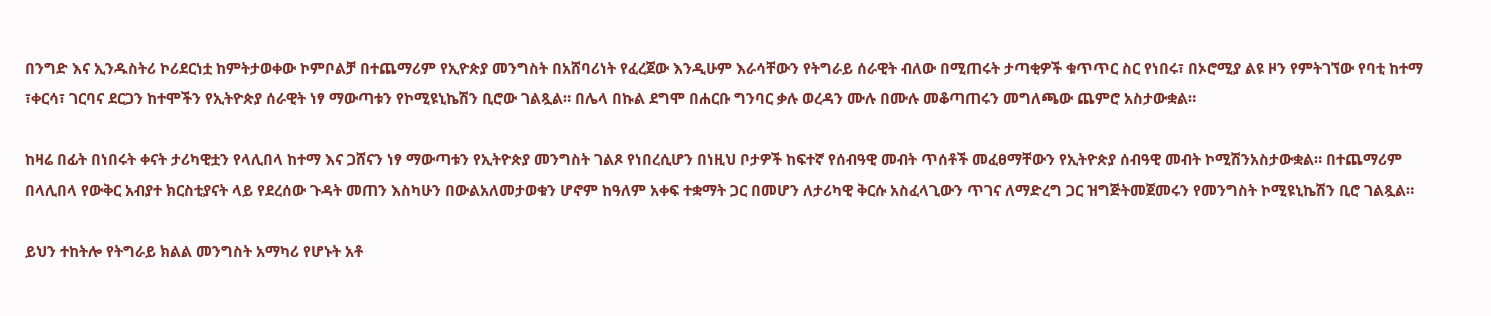በንግድ እና ኢንዱስትሪ ኮሪደርነቷ ከምትታወቀው ኮምቦልቻ በተጨማሪም የኢዮጵያ መንግስት በአሸባሪነት የፈረጀው እንዲሁም እራሳቸውን የትግራይ ሰራዊት ብለው በሚጠሩት ታጣቂዎች ቁጥጥር ስር የነበሩ፣ በኦሮሚያ ልዩ ዞን የምትገኘው የባቲ ከተማ ፣ቀርሳ፣ ገርባና ደርጋን ከተሞችን የኢትዮጵያ ሰራዊት ነፃ ማውጣቱን የኮሚዩኒኬሽን ቢሮው ገልጿል። በሌላ በኩል ደግሞ በሐርቡ ግንባር ቃሉ ወረዳን ሙሉ በሙሉ መቆጣጠሩን መግለጫው ጨምሮ አስታውቋል።

ከዛሬ በፊት በነበሩት ቀናት ታሪካዊቷን የላሊበላ ከተማ እና ጋሸናን ነፃ ማውጣቱን የኢትዮጵያ መንግስት ገልጾ የነበረሲሆን በነዚህ ቦታዎች ከፍተኛ የሰብዓዊ መብት ጥሰቶች መፈፀማቸውን የኢትዮጵያ ሰብዓዊ መብት ኮሚሽንአስታውቋል። በተጨማሪም በላሊበላ የውቅር አብያተ ክርስቲያናት ላይ የደረሰው ጉዳት መጠን እስካሁን በውልአለመታወቁን ሆኖም ከዓለም አቀፍ ተቋማት ጋር በመሆን ለታሪካዊ ቅርሱ አስፈላጊውን ጥገና ለማድረግ ጋር ዝግጅትመጀመሩን የመንግስት ኮሚዩኒኬሽን ቢሮ ገልጿል።

ይህን ተከትሎ የትግራይ ክልል መንግስት አማካሪ የሆኑት አቶ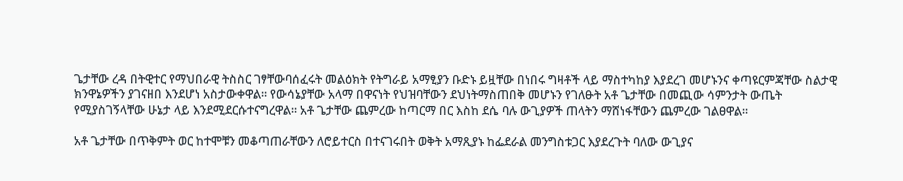ጌታቸው ረዳ በትዊተር የማህበራዊ ትስስር ገፃቸውባሰፈሩት መልዕክት የትግራይ አማፂያን ቡድኑ ይዟቸው በነበሩ ግዛቶች ላይ ማስተካከያ እያደረገ መሆኑንና ቀጣዩርምጃቸው ስልታዊ ክንዋኔዎችን ያገናዘበ እንደሆነ አስታውቀዋል። የውሳኔያቸው አላማ በዋናነት የህዝባቸውን ደህነትማስጠበቅ መሆኑን የገለፁት አቶ ጌታቸው በመጪው ሳምንታት ውጤት የሚያስገኝላቸው ሁኔታ ላይ እንደሚደርሱተናግረዋል። አቶ ጌታቸው ጨምረው ከጣርማ በር እስከ ደሴ ባሉ ውጊያዎች ጠላትን ማሸነፋቸውን ጨምረው ገልፀዋል።

አቶ ጌታቸው በጥቅምት ወር ከተሞቹን መቆጣጠራቸውን ለሮይተርስ በተናገሩበት ወቅት አማጺያኑ ከፌደራል መንግስቱጋር እያደረጉት ባለው ውጊያና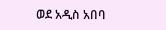ወደ አዲስ አበባ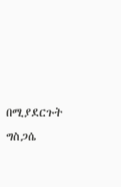በሚያደርጉት ግስጋሴ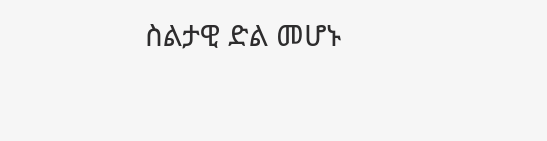ስልታዊ ድል መሆኑ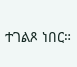ተገልጾ ነበር።